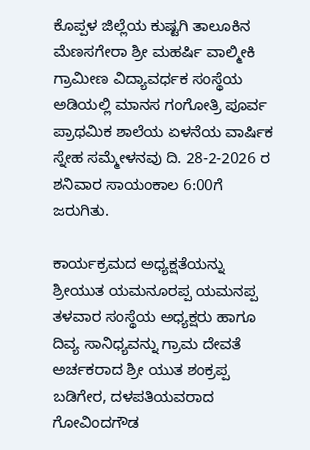ಕೊಪ್ಪಳ ಜಿಲ್ಲೆಯ ಕುಷ್ಟಗಿ ತಾಲೂಕಿನ ಮೆಣಸಗೇರಾ ಶ್ರೀ ಮಹರ್ಷಿ ವಾಲ್ಮೀಕಿ ಗ್ರಾಮೀಣ ವಿದ್ಯಾವರ್ಧಕ ಸಂಸ್ಥೆಯ ಅಡಿಯಲ್ಲಿ ಮಾನಸ ಗಂಗೋತ್ರಿ ಪೂರ್ವ ಪ್ರಾಥಮಿಕ ಶಾಲೆಯ ಏಳನೆಯ ವಾರ್ಷಿಕ ಸ್ನೇಹ ಸಮ್ಮೇಳನವು ದಿ. 28-2-2026 ರ ಶನಿವಾರ ಸಾಯಂಕಾಲ 6:00ಗೆ ಜರುಗಿತು.

ಕಾರ್ಯಕ್ರಮದ ಅಧ್ಯಕ್ಷತೆಯನ್ನು ಶ್ರೀಯುತ ಯಮನೂರಪ್ಪ ಯಮನಪ್ಪ ತಳವಾರ ಸಂಸ್ಥೆಯ ಅಧ್ಯಕ್ಷರು ಹಾಗೂ ದಿವ್ಯ ಸಾನಿಧ್ಯವನ್ನು ಗ್ರಾಮ ದೇವತೆ ಅರ್ಚಕರಾದ ಶ್ರೀ ಯುತ ಶಂಕ್ರಪ್ಪ ಬಡಿಗೇರ, ದಳಪತಿಯವರಾದ ಗೋವಿಂದಗೌಡ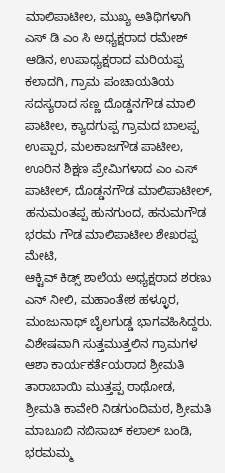ಮಾಲಿಪಾಟೀಲ, ಮುಖ್ಯ ಅತಿಥಿಗಳಾಗಿ ಎಸ್ ಡಿ ಎಂ ಸಿ ಅಧ್ಯಕ್ಷರಾದ ರಮೇಶ್ ಆಡಿನ, ಉಪಾಧ್ಯಕ್ಷರಾದ ಮರಿಯಪ್ಪ ಕಲಾದಗಿ, ಗ್ರಾಮ ಪಂಚಾಯತಿಯ ಸದಸ್ಯರಾದ ಸಣ್ಣ ದೊಡ್ಡನಗೌಡ ಮಾಲಿ ಪಾಟೀಲ, ಕ್ಯಾದಗುಪ್ಪ ಗ್ರಾಮದ ಬಾಲಪ್ಪ ಉಪ್ಪಾರ, ಮಲಕಾಜಗೌಡ ಪಾಟೀಲ, ಊರಿನ ಶಿಕ್ಷಣ ಪ್ರೇಮಿಗಳಾದ ಎಂ ಎಸ್ ಪಾಟೀಲ್, ದೊಡ್ಡನಗೌಡ ಮಾಲಿಪಾಟೀಲ್, ಹನುಮಂತಪ್ಪ ಹುನಗುಂದ, ಹನುಮಗೌಡ ಭರಮ ಗೌಡ ಮಾಲಿಪಾಟೀಲ ಶೇಖರಪ್ಪ ಮೇಟಿ,
ಆಕ್ಟಿವ್ ಕಿಡ್ಸ್ ಶಾಲೆಯ ಅಧ್ಯಕ್ಷರಾದ ಶರಣು ಎನ್ ನೀಲಿ, ಮಹಾಂತೇಶ ಹಳ್ಳೂರ, ಮಂಜುನಾಥ್ ಬೈಲಗುಡ್ಡ ಭಾಗವಹಿಸಿದ್ದರು.
ವಿಶೇಷವಾಗಿ ಸುತ್ತಮುತ್ತಲಿನ ಗ್ರಾಮಗಳ ಆಶಾ ಕಾರ್ಯಕರ್ತೆಯರಾದ ಶ್ರೀಮತಿ ತಾರಾಬಾಯಿ ಮುತ್ತಪ್ಪ ರಾಥೋಡ, ಶ್ರೀಮತಿ ಕಾವೇರಿ ನಿಡಗುಂದಿಮಠ, ಶ್ರೀಮತಿ ಮಾಬೂಬಿ ನಬಿಸಾಬ್ ಕಲಾಲ್ ಬಂಡಿ, ಭರಮಮ್ಮ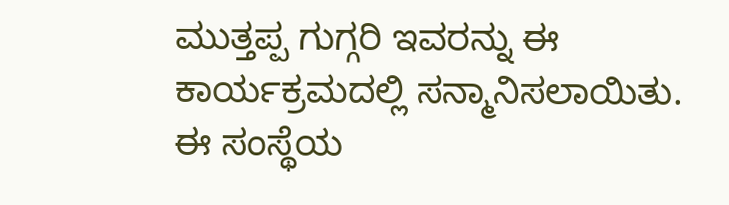ಮುತ್ತಪ್ಪ ಗುಗ್ಗರಿ ಇವರನ್ನು ಈ ಕಾರ್ಯಕ್ರಮದಲ್ಲಿ ಸನ್ಮಾನಿಸಲಾಯಿತು.
ಈ ಸಂಸ್ಥೆಯ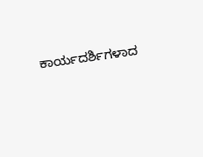ಕಾರ್ಯದರ್ಶಿಗಳಾದ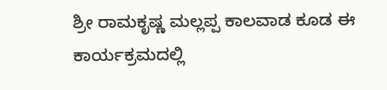ಶ್ರೀ ರಾಮಕೃಷ್ಣ ಮಲ್ಲಪ್ಪ ಕಾಲವಾಡ ಕೂಡ ಈ ಕಾರ್ಯಕ್ರಮದಲ್ಲಿ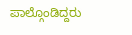ಪಾಲ್ಗೊಂಡಿದ್ದರು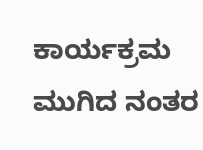ಕಾರ್ಯಕ್ರಮ ಮುಗಿದ ನಂತರ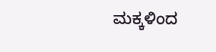ಮಕ್ಕಳಿಂದ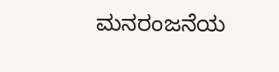ಮನರಂಜನೆಯ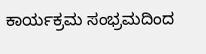ಕಾರ್ಯಕ್ರಮ ಸಂಭ್ರಮದಿಂದ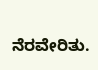ನೆರವೇರಿತು.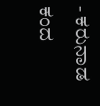- ಕರುನಾಡ ಕಂದ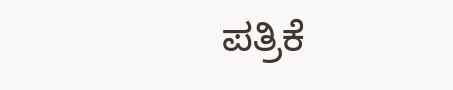ಪತ್ರಿಕೆ